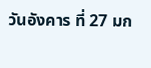วันอังคาร ที่ 27 มก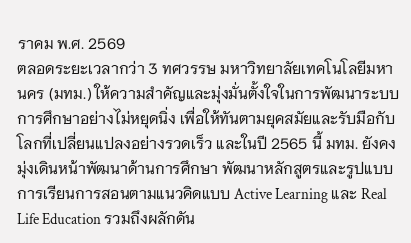ราคม พ.ศ. 2569
ตลอดระยะเวลากว่า 3 ทศวรรษ มหาวิทยาลัยเทคโนโลยีมหานคร (มทม.) ให้ความสำคัญและมุ่งมั่นตั้งใจในการพัฒนาระบบการศึกษาอย่างไม่หยุดนิ่ง เพื่อให้ทันตามยุคสมัยและรับมือกับโลกที่เปลี่ยนแปลงอย่างรวดเร็ว และในปี 2565 นี้ มทม. ยังคงมุ่งเดินหน้าพัฒนาด้านการศึกษา พัฒนาหลักสูตรและรูปแบบการเรียนการสอนตามแนวคิดแบบ Active Learning และ Real Life Education รวมถึงผลักดัน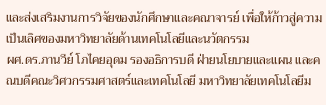และส่งเสริมงานการวิจัยของนักศึกษาและคณาจารย์ เพื่อให้ก้าวสู่ความเป็นเลิศของมหาวิทยาลัยด้านเทคโนโลยีและนวัตกรรม
ผศ.ดร.ภานวีย์ โภไคยอุดม รองอธิการบดี ฝ่ายนโยบายและแผน และคณบดีคณะวิศวกรรมศาสตร์และเทคโนโลยี มหาวิทยาลัยเทคโนโลยีม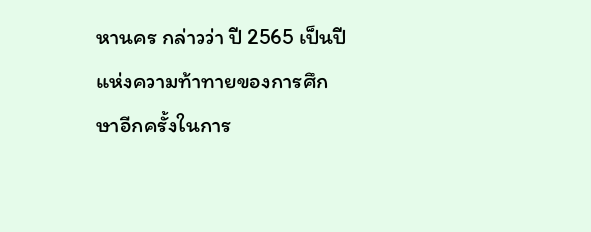หานคร กล่าวว่า ปี 2565 เป็นปีแห่งความท้าทายของการศึกษาอีกครั้งในการ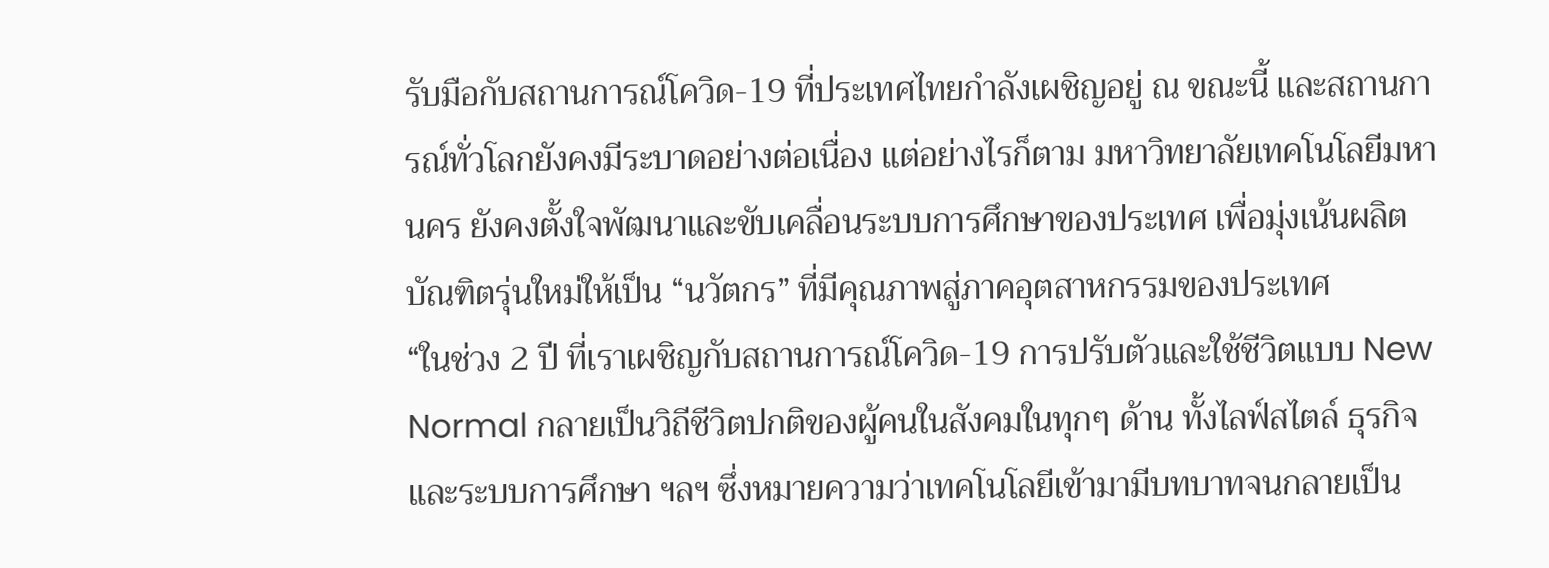รับมือกับสถานการณ์โควิด-19 ที่ประเทศไทยกำลังเผชิญอยู่ ณ ขณะนี้ และสถานการณ์ทั่วโลกยังคงมีระบาดอย่างต่อเนื่อง แต่อย่างไรก็ตาม มหาวิทยาลัยเทคโนโลยีมหานคร ยังคงตั้งใจพัฒนาและขับเคลื่อนระบบการศึกษาของประเทศ เพื่อมุ่งเน้นผลิตบัณฑิตรุ่นใหม่ให้เป็น “นวัตกร” ที่มีคุณภาพสู่ภาคอุตสาหกรรมของประเทศ
“ในช่วง 2 ปี ที่เราเผชิญกับสถานการณ์โควิด-19 การปรับตัวและใช้ชีวิตแบบ New Normal กลายเป็นวิถีชีวิตปกติของผู้คนในสังคมในทุกๆ ด้าน ทั้งไลฟ์สไตล์ ธุรกิจ และระบบการศึกษา ฯลฯ ซึ่งหมายความว่าเทคโนโลยีเข้ามามีบทบาทจนกลายเป็น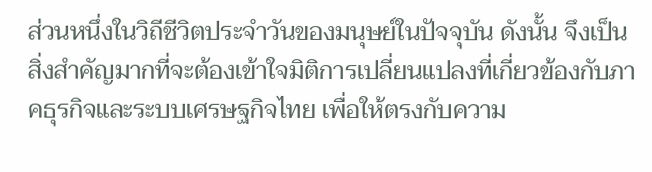ส่วนหนึ่งในวิถีชีวิตประจำวันของมนุษย์ในปัจจุบัน ดังนั้น จึงเป็นสิ่งสำคัญมากที่จะต้องเข้าใจมิติการเปลี่ยนแปลงที่เกี่ยวข้องกับภาคธุรกิจและระบบเศรษฐกิจไทย เพื่อให้ตรงกับความ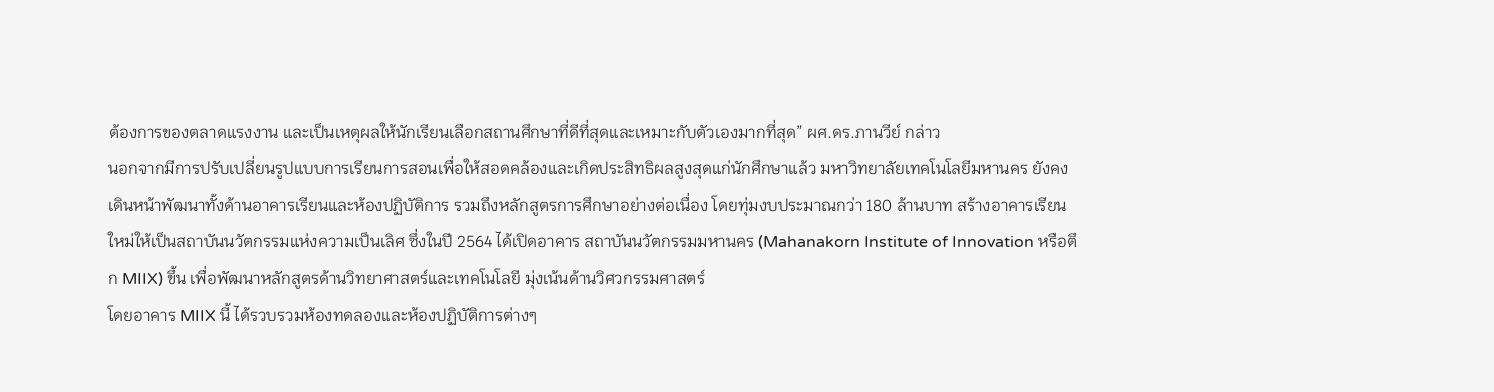ต้องการของตลาดแรงงาน และเป็นเหตุผลให้นักเรียนเลือกสถานศึกษาที่ดีที่สุดและเหมาะกับตัวเองมากที่สุด” ผศ.ดร.ภานวีย์ กล่าว
นอกจากมีการปรับเปลี่ยนรูปแบบการเรียนการสอนเพื่อให้สอดคล้องและเกิดประสิทธิผลสูงสุดแก่นักศึกษาแล้ว มหาวิทยาลัยเทคโนโลยีมหานคร ยังคงเดินหน้าพัฒนาทั้งด้านอาคารเรียนและห้องปฏิบัติการ รวมถึงหลักสูตรการศึกษาอย่างต่อเนื่อง โดยทุ่มงบประมาณกว่า 180 ล้านบาท สร้างอาคารเรียนใหม่ให้เป็นสถาบันนวัตกรรมแห่งความเป็นเลิศ ซึ่งในปี 2564 ได้เปิดอาคาร สถาบันนวัตกรรมมหานคร (Mahanakorn Institute of Innovation หรือตึก MIIX) ขึ้น เพื่อพัฒนาหลักสูตรด้านวิทยาศาสตร์และเทคโนโลยี มุ่งเน้นด้านวิศวกรรมศาสตร์
โดยอาคาร MIIX นี้ ได้รวบรวมห้องทดลองและห้องปฏิบัติการต่างๆ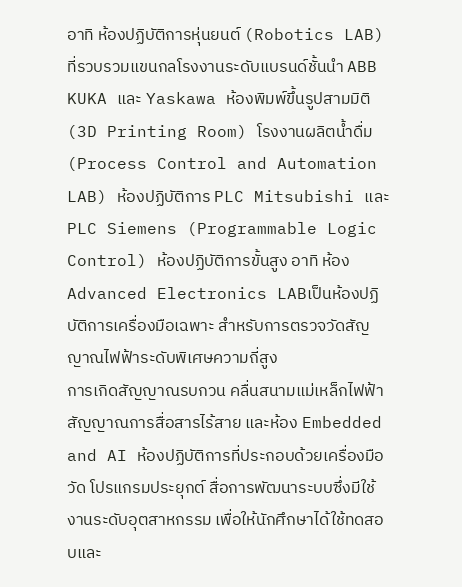อาทิ ห้องปฏิบัติการหุ่นยนต์ (Robotics LAB) ที่รวบรวมแขนกลโรงงานระดับแบรนด์ชั้นนำ ABB KUKA และ Yaskawa ห้องพิมพ์ขึ้นรูปสามมิติ (3D Printing Room) โรงงานผลิตน้ำดื่ม (Process Control and Automation LAB) ห้องปฏิบัติการ PLC Mitsubishi และ PLC Siemens (Programmable Logic Control) ห้องปฏิบัติการขั้นสูง อาทิ ห้อง Advanced Electronics LABเป็นห้องปฏิบัติการเครื่องมือเฉพาะ สำหรับการตรวจวัดสัญญาณไฟฟ้าระดับพิเศษความถี่สูง
การเกิดสัญญาณรบกวน คลื่นสนามแม่เหล็กไฟฟ้า สัญญาณการสื่อสารไร้สาย และห้อง Embedded and AI ห้องปฏิบัติการที่ประกอบด้วยเครื่องมือวัด โปรแกรมประยุกต์ สื่อการพัฒนาระบบซึ่งมีใช้งานระดับอุตสาหกรรม เพื่อให้นักศึกษาได้ใช้ทดสอบและ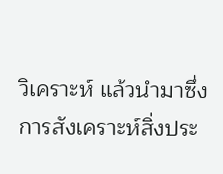วิเคราะห์ แล้วนำมาซึ่งการสังเคราะห์สิ่งประ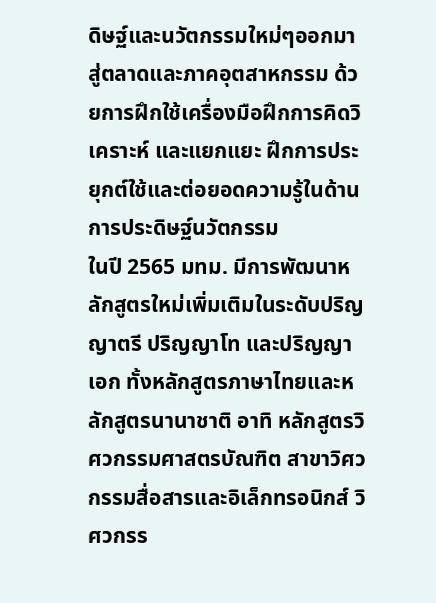ดิษฐ์และนวัตกรรมใหม่ๆออกมาสู่ตลาดและภาคอุตสาหกรรม ด้วยการฝึกใช้เครื่องมือฝึกการคิดวิเคราะห์ และแยกแยะ ฝึกการประยุกต์ใช้และต่อยอดความรู้ในด้านการประดิษฐ์นวัตกรรม
ในปี 2565 มทม. มีการพัฒนาหลักสูตรใหม่เพิ่มเติมในระดับปริญญาตรี ปริญญาโท และปริญญาเอก ทั้งหลักสูตรภาษาไทยและหลักสูตรนานาชาติ อาทิ หลักสูตรวิศวกรรมศาสตรบัณฑิต สาขาวิศวกรรมสื่อสารและอิเล็กทรอนิกส์ วิศวกรร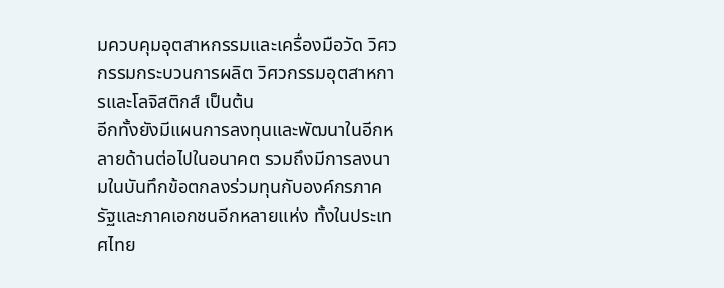มควบคุมอุตสาหกรรมและเครื่องมือวัด วิศวกรรมกระบวนการผลิต วิศวกรรมอุตสาหการและโลจิสติกส์ เป็นต้น
อีกทั้งยังมีแผนการลงทุนและพัฒนาในอีกหลายด้านต่อไปในอนาคต รวมถึงมีการลงนามในบันทึกข้อตกลงร่วมทุนกับองค์กรภาครัฐและภาคเอกชนอีกหลายแห่ง ทั้งในประเทศไทย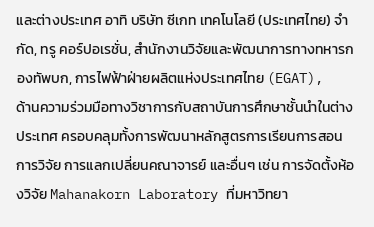และต่างประเทศ อาทิ บริษัท ซีเกท เทคโนโลยี (ประเทศไทย) จำกัด, ทรู คอร์ปอเรชั่น, สำนักงานวิจัยและพัฒนาการทางทหารกองทัพบก, การไฟฟ้าฝ่ายผลิตแห่งประเทศไทย (EGAT),
ด้านความร่วมมือทางวิชาการกับสถาบันการศึกษาชั้นนำในต่างประเทศ ครอบคลุมทั้งการพัฒนาหลักสูตรการเรียนการสอน การวิจัย การแลกเปลี่ยนคณาจารย์ และอื่นๆ เช่น การจัดตั้งห้องวิจัย Mahanakorn Laboratory ที่มหาวิทยา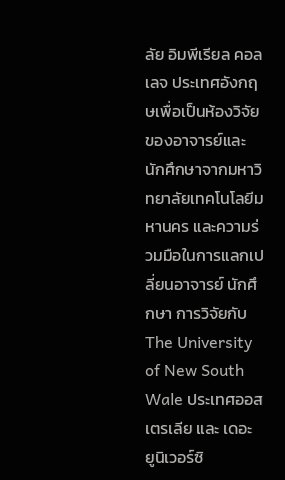ลัย อิมพีเรียล คอลเลจ ประเทศอังกฤษเพื่อเป็นห้องวิจัยของอาจารย์และนักศึกษาจากมหาวิทยาลัยเทคโนโลยีมหานคร และความร่วมมือในการแลกเปลี่ยนอาจารย์ นักศึกษา การวิจัยกับ The University of New South Wale ประเทศออสเตรเลีย และ เดอะ ยูนิเวอร์ซิ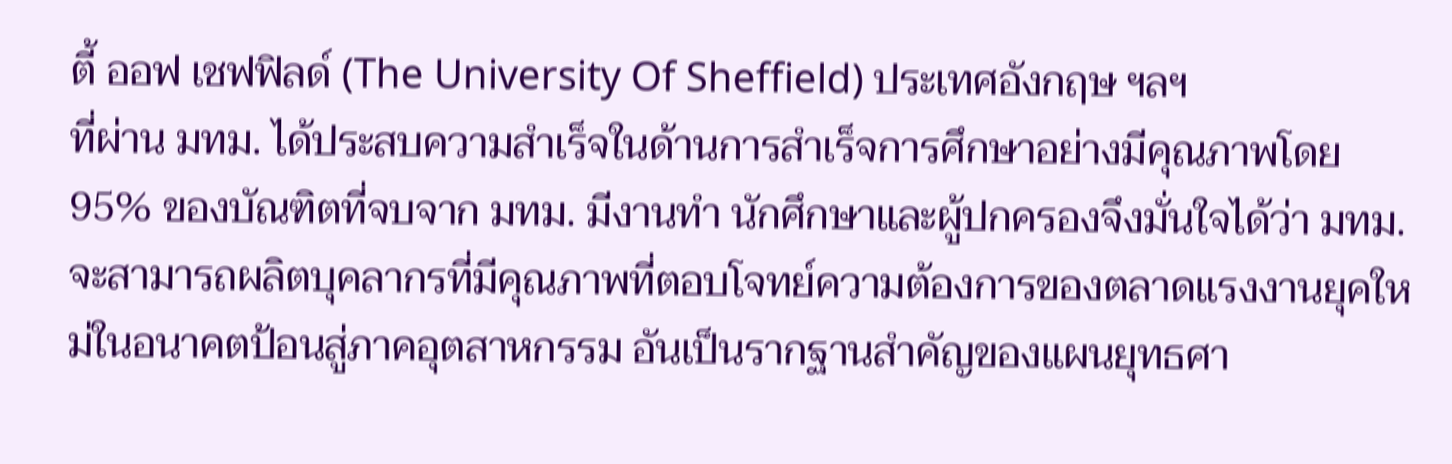ตี้ ออฟ เชฟฟิลด์ (The University Of Sheffield) ประเทศอังกฤษ ฯลฯ
ที่ผ่าน มทม. ได้ประสบความสำเร็จในด้านการสำเร็จการศึกษาอย่างมีคุณภาพโดย 95% ของบัณฑิตที่จบจาก มทม. มีงานทำ นักศึกษาและผู้ปกครองจึงมั่นใจได้ว่า มทม. จะสามารถผลิตบุคลากรที่มีคุณภาพที่ตอบโจทย์ความต้องการของตลาดแรงงานยุคใหม่ในอนาคตป้อนสู่ภาคอุตสาหกรรม อันเป็นรากฐานสำคัญของแผนยุทธศา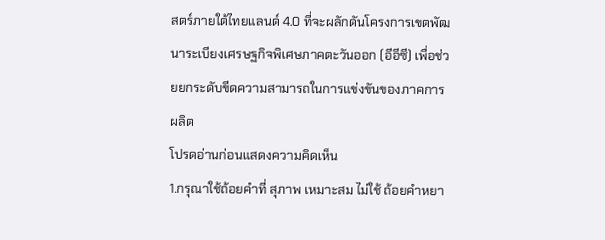สตร์ภายใต้ไทยแลนด์ 4.0 ที่จะผลักดันโครงการเขตพัฒนาระเบียงเศรษฐกิจพิเศษภาคตะวันออก (อีอีซี) เพื่อช่วยยกระดับขีดความสามารถในการแข่งขันของภาคการผลิต
โปรดอ่านก่อนแสดงความคิดเห็น
1.กรุณาใช้ถ้อยคำที่ สุภาพ เหมาะสม ไม่ใช้ ถ้อยคำหยา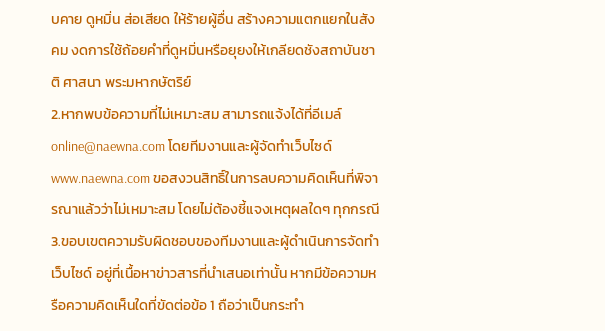บคาย ดูหมิ่น ส่อเสียด ให้ร้ายผู้อื่น สร้างความแตกแยกในสังคม งดการใช้ถ้อยคำที่ดูหมิ่นหรือยุยงให้เกลียดชังสถาบันชาติ ศาสนา พระมหากษัตริย์
2.หากพบข้อความที่ไม่เหมาะสม สามารถแจ้งได้ที่อีเมล์ online@naewna.com โดยทีมงานและผู้จัดทำเว็บไซด์ www.naewna.com ขอสงวนสิทธิ์ในการลบความคิดเห็นที่พิจารณาแล้วว่าไม่เหมาะสม โดยไม่ต้องชี้แจงเหตุผลใดๆ ทุกกรณี
3.ขอบเขตความรับผิดชอบของทีมงานและผู้ดำเนินการจัดทำเว็บไซด์ อยู่ที่เนื้อหาข่าวสารที่นำเสนอเท่านั้น หากมีข้อความหรือความคิดเห็นใดที่ขัดต่อข้อ 1 ถือว่าเป็นกระทำ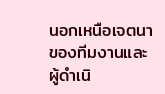นอกเหนือเจตนาของทีมงานและผู้ดำเนิ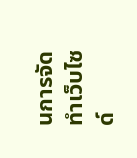นการจัดทำเว็บไซด์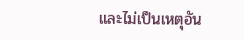และไม่เป็นเหตุอัน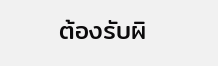ต้องรับผิ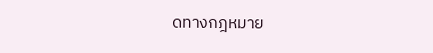ดทางกฎหมาย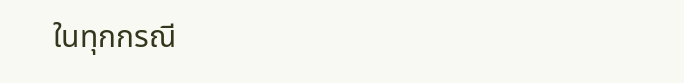ในทุกกรณี